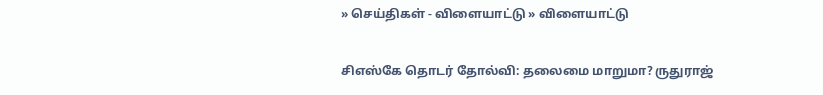» செய்திகள் - விளையாட்டு » விளையாட்டு

சிஎஸ்கே தொடர் தோல்வி: தலைமை மாறுமா? ருதுராஜ்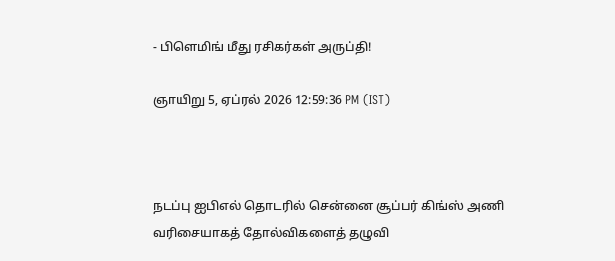- பிளெமிங் மீது ரசிகர்கள் அருப்தி!

ஞாயிறு 5, ஏப்ரல் 2026 12:59:36 PM (IST)



நடப்பு ஐபிஎல் தொடரில் சென்னை சூப்பர் கிங்ஸ் அணி வரிசையாகத் தோல்விகளைத் தழுவி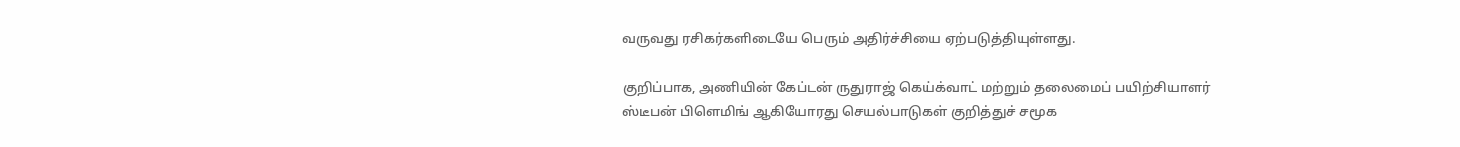வருவது ரசிகர்களிடையே பெரும் அதிர்ச்சியை ஏற்படுத்தியுள்ளது.

குறிப்பாக, அணியின் கேப்டன் ருதுராஜ் கெய்க்வாட் மற்றும் தலைமைப் பயிற்சியாளர் ஸ்டீபன் பிளெமிங் ஆகியோரது செயல்பாடுகள் குறித்துச் சமூக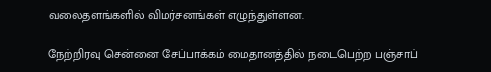வலைதளங்களில் விமர்சனங்கள் எழுந்துள்ளன.

நேற்றிரவு சென்னை சேப்பாக்கம் மைதானத்தில் நடைபெற்ற பஞ்சாப்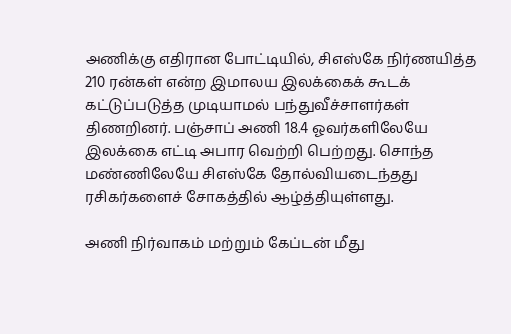அணிக்கு எதிரான போட்டியில், சிஎஸ்கே நிர்ணயித்த 210 ரன்கள் என்ற இமாலய இலக்கைக் கூடக் கட்டுப்படுத்த முடியாமல் பந்துவீச்சாளர்கள் திணறினர். பஞ்சாப் அணி 18.4 ஓவர்களிலேயே இலக்கை எட்டி அபார வெற்றி பெற்றது. சொந்த மண்ணிலேயே சிஎஸ்கே தோல்வியடைந்தது ரசிகர்களைச் சோகத்தில் ஆழ்த்தியுள்ளது.

அணி நிர்வாகம் மற்றும் கேப்டன் மீது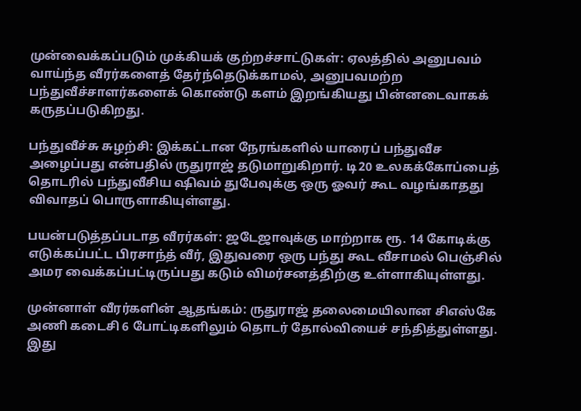முன்வைக்கப்படும் முக்கியக் குற்றச்சாட்டுகள்: ஏலத்தில் அனுபவம் வாய்ந்த வீரர்களைத் தேர்ந்தெடுக்காமல், அனுபவமற்ற பந்துவீச்சாளர்களைக் கொண்டு களம் இறங்கியது பின்னடைவாகக் கருதப்படுகிறது.

பந்துவீச்சு சுழற்சி: இக்கட்டான நேரங்களில் யாரைப் பந்துவீச அழைப்பது என்பதில் ருதுராஜ் தடுமாறுகிறார். டி20 உலகக்கோப்பைத் தொடரில் பந்துவீசிய ஷிவம் துபேவுக்கு ஒரு ஓவர் கூட வழங்காதது விவாதப் பொருளாகியுள்ளது.

பயன்படுத்தப்படாத வீரர்கள்: ஜடேஜாவுக்கு மாற்றாக ரூ. 14 கோடிக்கு எடுக்கப்பட்ட பிரசாந்த் வீர், இதுவரை ஒரு பந்து கூட வீசாமல் பெஞ்சில் அமர வைக்கப்பட்டிருப்பது கடும் விமர்சனத்திற்கு உள்ளாகியுள்ளது.

முன்னாள் வீரர்களின் ஆதங்கம்: ருதுராஜ் தலைமையிலான சிஎஸ்கே அணி கடைசி 6 போட்டிகளிலும் தொடர் தோல்வியைச் சந்தித்துள்ளது. இது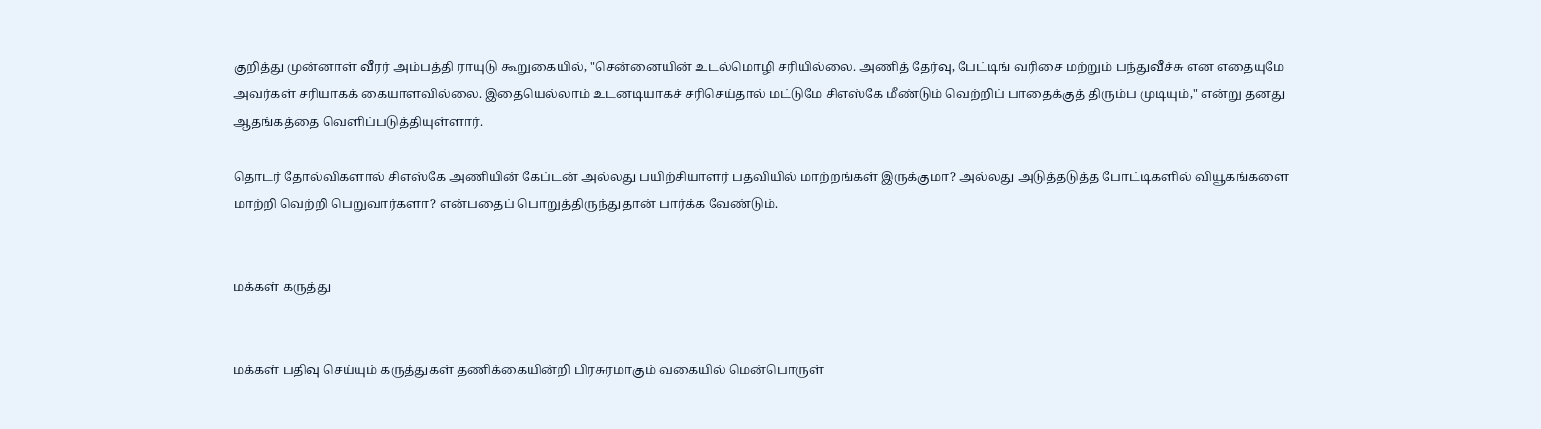குறித்து முன்னாள் வீரர் அம்பத்தி ராயுடு கூறுகையில், "சென்னையின் உடல்மொழி சரியில்லை. அணித் தேர்வு, பேட்டிங் வரிசை மற்றும் பந்துவீச்சு என எதையுமே அவர்கள் சரியாகக் கையாளவில்லை. இதையெல்லாம் உடனடியாகச் சரிசெய்தால் மட்டுமே சிஎஸ்கே மீண்டும் வெற்றிப் பாதைக்குத் திரும்ப முடியும்," என்று தனது ஆதங்கத்தை வெளிப்படுத்தியுள்ளார்.

தொடர் தோல்விகளால் சிஎஸ்கே அணியின் கேப்டன் அல்லது பயிற்சியாளர் பதவியில் மாற்றங்கள் இருக்குமா? அல்லது அடுத்தடுத்த போட்டிகளில் வியூகங்களை மாற்றி வெற்றி பெறுவார்களா? என்பதைப் பொறுத்திருந்துதான் பார்க்க வேண்டும்.


மக்கள் கருத்து


மக்கள் பதிவு செய்யும் கருத்துகள் தணிக்கையின்றி பிரசுரமாகும் வகையில் மென்பொருள்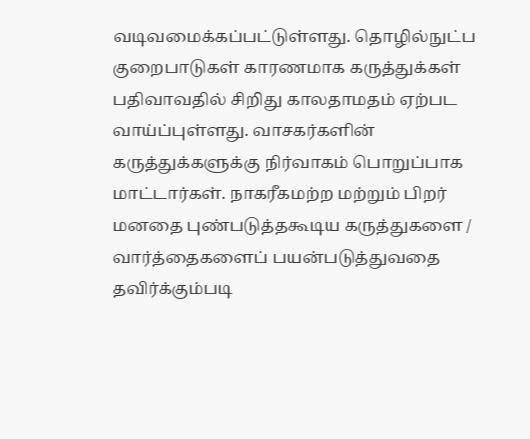வடிவமைக்கப்பட்டுள்ளது. தொழில்நுட்ப குறைபாடுகள் காரணமாக கருத்துக்கள் பதிவாவதில் சிறிது காலதாமதம் ஏற்பட வாய்ப்புள்ளது. வாசகர்களின் கருத்துக்களுக்கு நிர்வாகம் பொறுப்பாக மாட்டார்கள். நாகரீகமற்ற மற்றும் பிறர் மனதை புண்படுத்தகூடிய கருத்துகளை / வார்த்தைகளைப் பயன்படுத்துவதை தவிர்க்கும்படி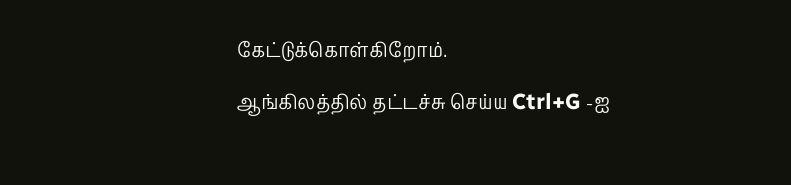கேட்டுக்கொள்கிறோம்.

ஆங்கிலத்தில் தட்டச்சு செய்ய Ctrl+G -ஐ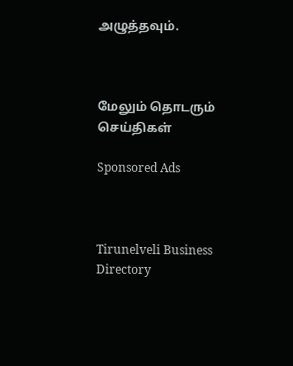அழுத்தவும்.



மேலும் தொடரும் செய்திகள்

Sponsored Ads



Tirunelveli Business Directory